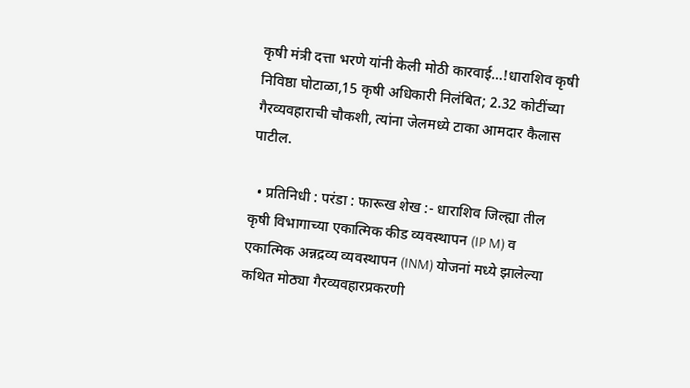कृषी मंत्री दत्ता भरणे यांनी केली मोठी कारवाई…!धाराशिव कृषी निविष्ठा घोटाळा,15 कृषी अधिकारी निलंबित; 2.32 कोटींच्या गैरव्यवहाराची चौकशी, त्यांना जेलमध्ये टाका आमदार कैलास पाटील.

  • प्रतिनिधी : परंडा : फारूख शेख :- धाराशिव जिल्ह्या तील कृषी विभागाच्या एकात्मिक कीड व्यवस्थापन (IP M) व एकात्मिक अन्नद्रव्य व्यवस्थापन (INM) योजनां मध्ये झालेल्या कथित मोठ्या गैरव्यवहारप्रकरणी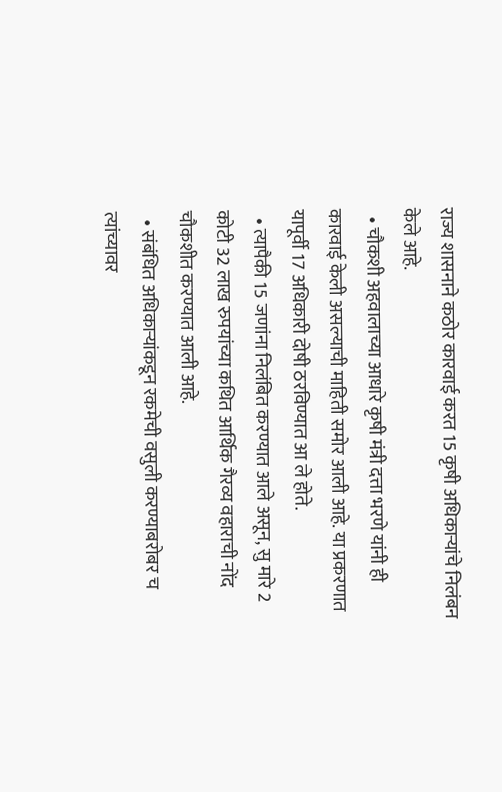राज्य शासनाने कठोर कारवाई करत 15 कृषी अधिकाऱ्यांचे निलंबन केले आहे.
  • चौकशी अहवालाच्या आधारे कृषी मंत्री दत्ता भरणे यांनी ही कारवाई केली असल्याची माहिती समोर आली आहे. या प्रकरणात यापूर्वी 17 अधिकारी दोषी ठरविण्यात आ ले होते.
  • त्यापैकी 15 जणांना निलंबित करण्यात आले असून, सु मारे 2 कोटी 32 लाख रुपयांच्या कथित आर्थिक गैरव्य वहाराची नोंद चौकशीत करण्यात आली आहे.
  • संबंधित अधिकाऱ्यांकडून रकमेची वसुली करण्याबरोबर च त्यांच्यावर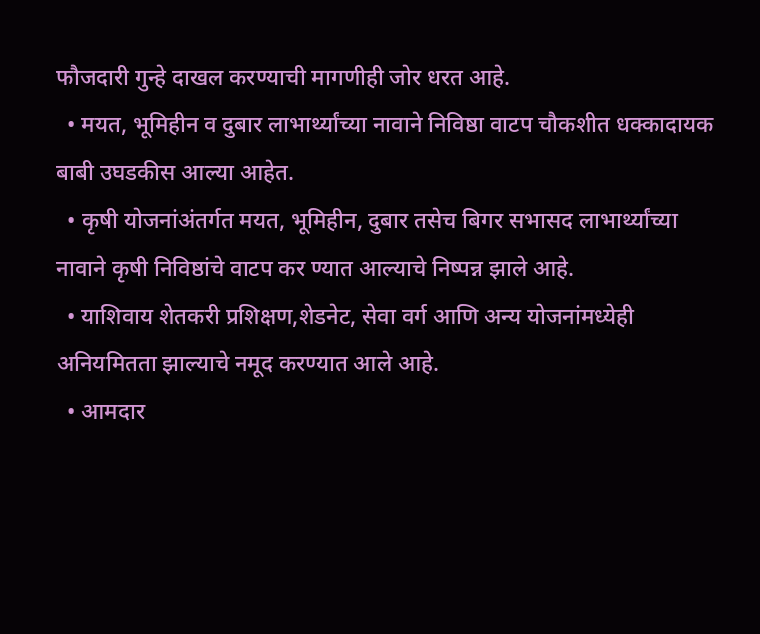फौजदारी गुन्हे दाखल करण्याची मागणीही जोर धरत आहे.
  • मयत, भूमिहीन व दुबार लाभार्थ्यांच्या नावाने निविष्ठा वाटप चौकशीत धक्कादायक बाबी उघडकीस आल्या आहेत.
  • कृषी योजनांअंतर्गत मयत, भूमिहीन, दुबार तसेच बिगर सभासद लाभार्थ्यांच्या नावाने कृषी निविष्ठांचे वाटप कर ण्यात आल्याचे निष्पन्न झाले आहे.
  • याशिवाय शेतकरी प्रशिक्षण,शेडनेट, सेवा वर्ग आणि अन्य योजनांमध्येही अनियमितता झाल्याचे नमूद करण्यात आले आहे.
  • आमदार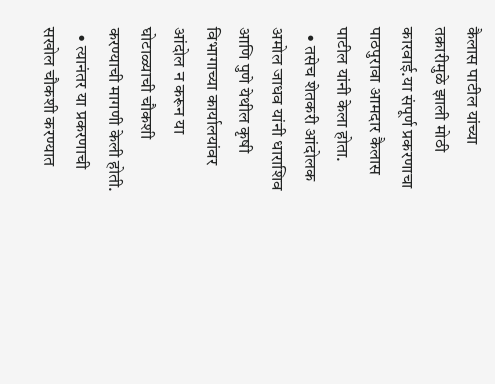कैलास पाटील यांच्या तक्रारीमुळे झाली मोठी कारवाई.या संपूर्ण प्रकरणाचा पाठपुरावा आमदार कैलास पाटील यांनी केला होता.
  • तसेच शेतकरी आंदोलक अमोल जाधव यांनी धाराशिव आणि पुणे येथील कृषी विभागाच्या कार्यालयांवर आंदोल न करून या घोटाळ्याची चौकशी करण्याची मागणी केली होती.
  • त्यानंतर या प्रकरणाची सखोल चौकशी करण्यात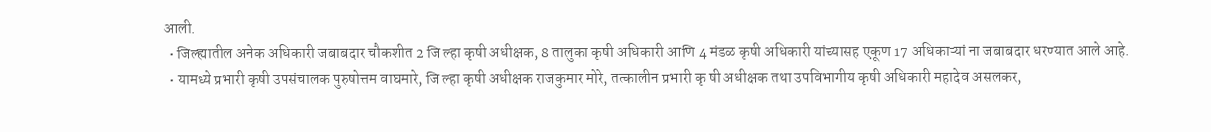आली.
  • जिल्ह्यातील अनेक अधिकारी जबाबदार चौकशीत 2 जि ल्हा कृषी अधीक्षक, 8 तालुका कृषी अधिकारी आणि 4 मंडळ कृषी अधिकारी यांच्यासह एकूण 17 अधिकाऱ्यां ना जबाबदार धरण्यात आले आहे.
  • यामध्ये प्रभारी कृषी उपसंचालक पुरुषोत्तम वाघमारे, जि ल्हा कृषी अधीक्षक राजकुमार मोरे, तत्कालीन प्रभारी कृ षी अधीक्षक तथा उपविभागीय कृषी अधिकारी महादेव असलकर,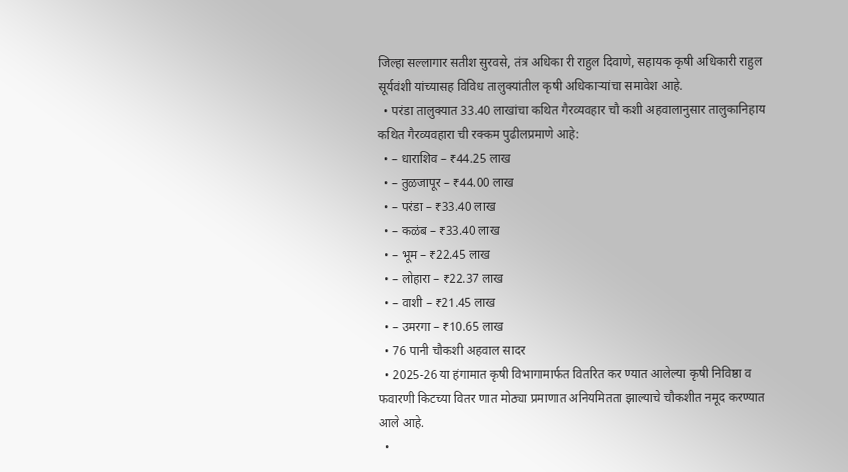जिल्हा सल्लागार सतीश सुरवसे, तंत्र अधिका री राहुल दिवाणे, सहायक कृषी अधिकारी राहुल सूर्यवंशी यांच्यासह विविध तालुक्यांतील कृषी अधिकाऱ्यांचा समावेश आहे.
  • परंडा तालुक्यात 33.40 लाखांचा कथित गैरव्यवहार चौ कशी अहवालानुसार तालुकानिहाय कथित गैरव्यवहारा ची रक्कम पुढीलप्रमाणे आहे:
  • – धाराशिव – ₹44.25 लाख
  • – तुळजापूर – ₹44.00 लाख
  • – परंडा – ₹33.40 लाख
  • – कळंब – ₹33.40 लाख
  • – भूम – ₹22.45 लाख
  • – लोहारा – ₹22.37 लाख
  • – वाशी – ₹21.45 लाख
  • – उमरगा – ₹10.65 लाख
  • 76 पानी चौकशी अहवाल सादर
  • 2025-26 या हंगामात कृषी विभागामार्फत वितरित कर ण्यात आलेल्या कृषी निविष्ठा व फवारणी किटच्या वितर णात मोठ्या प्रमाणात अनियमितता झाल्याचे चौकशीत नमूद करण्यात आले आहे.
  •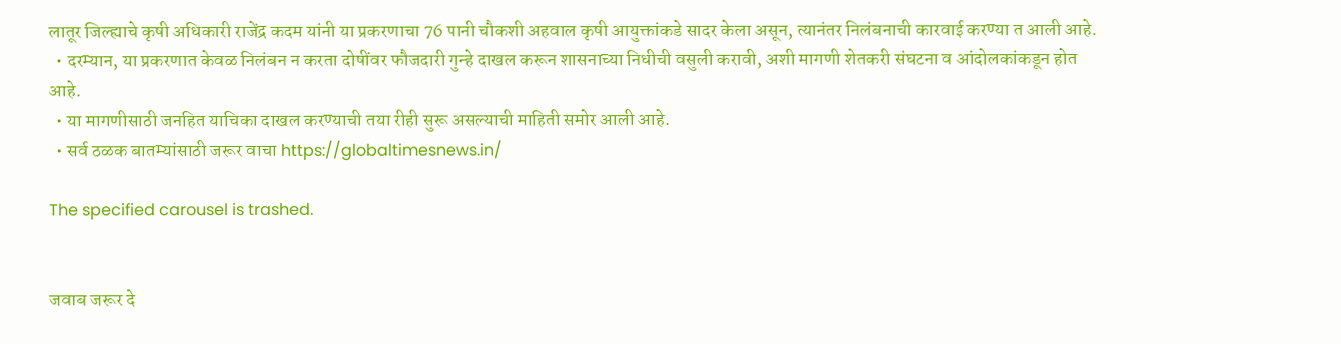लातूर जिल्ह्याचे कृषी अधिकारी राजेंद्र कदम यांनी या प्रकरणाचा 76 पानी चौकशी अहवाल कृषी आयुक्तांकडे सादर केला असून, त्यानंतर निलंबनाची कारवाई करण्या त आली आहे.
  • दरम्यान, या प्रकरणात केवळ निलंबन न करता दोषींवर फौजदारी गुन्हे दाखल करून शासनाच्या निधीची वसुली करावी, अशी मागणी शेतकरी संघटना व आंदोलकांकडून होत आहे.
  • या मागणीसाठी जनहित याचिका दाखल करण्याची तया रीही सुरू असल्याची माहिती समोर आली आहे.
  • सर्व ठळक बातम्यांसाठी जरूर वाचा https://globaltimesnews.in/

The specified carousel is trashed.


जवाब जरूर दे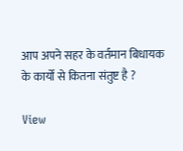आप अपने सहर के वर्तमान बिधायक के कार्यों से कितना संतुष्ट है ?

View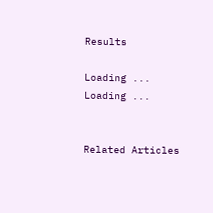Results

Loading ... Loading ...


Related Articles